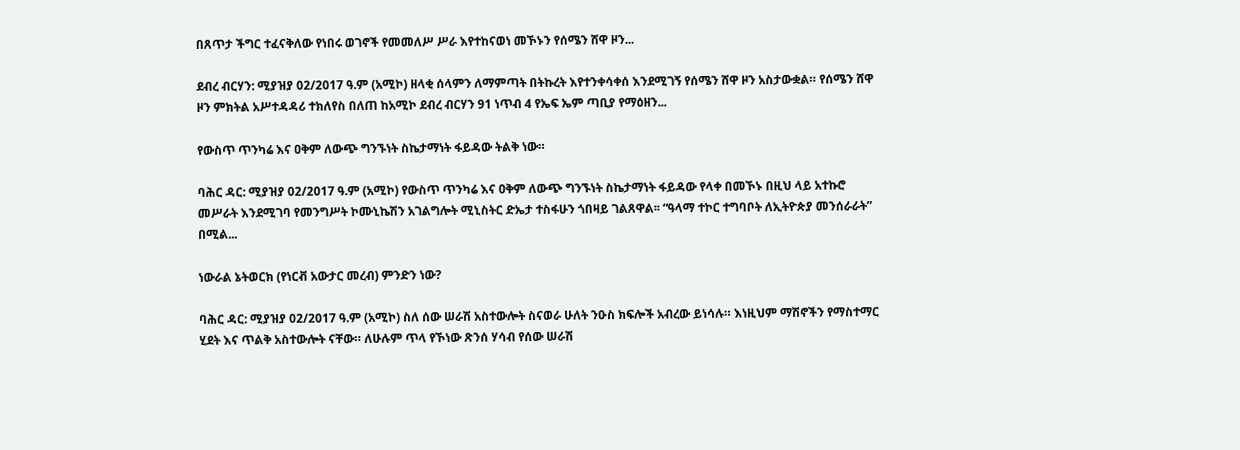በጸጥታ ችግር ተፈናቅለው የነበሩ ወገኖች የመመለሥ ሥራ እየተከናወነ መኾኑን የሰሜን ሸዋ ዞን...

ደብረ ብርሃን: ሚያዝያ 02/2017 ዓ.ም (አሚኮ) ዘላቂ ሰላምን ለማምጣት በትኩረት እየተንቀሳቀሰ እንደሚገኝ የሰሜን ሸዋ ዞን አስታውቋል። የሰሜን ሸዋ ዞን ምክትል አሥተዳዳሪ ተክለየስ በለጠ ከአሚኮ ደብረ ብርሃን 91 ነጥብ 4 የኤፍ ኤም ጣቢያ የማዕዘን...

የውስጥ ጥንካሬ እና ዐቅም ለውጭ ግንኙነት ስኬታማነት ፋይዳው ትልቅ ነው።

ባሕር ዳር: ሚያዝያ 02/2017 ዓ.ም (አሚኮ) የውስጥ ጥንካሬ እና ዐቅም ለውጭ ግንኙነት ስኬታማነት ፋይዳው የላቀ በመኾኑ በዚህ ላይ አተኩሮ መሥራት እንደሚገባ የመንግሥት ኮሙኒኬሽን አገልግሎት ሚኒስትር ድኤታ ተስፋሁን ጎበዛይ ገልጸዋል፡፡ “ዓላማ ተኮር ተግባቦት ለኢትዮጵያ መንሰራራት” በሚል...

ነውራል ኔትወርክ (የነርቭ አውታር መረብ) ምንድን ነው?

ባሕር ዳር: ሚያዝያ 02/2017 ዓ.ም (አሚኮ) ስለ ሰው ሠራሽ አስተውሎት ስናወራ ሁለት ንዑስ ክፍሎች አብረው ይነሳሉ። እነዚህም ማሽኖችን የማስተማር ሂደት እና ጥልቅ አስተውሎት ናቸው። ለሁሉም ጥላ የኾነው ጽንሰ ሃሳብ የሰው ሠራሽ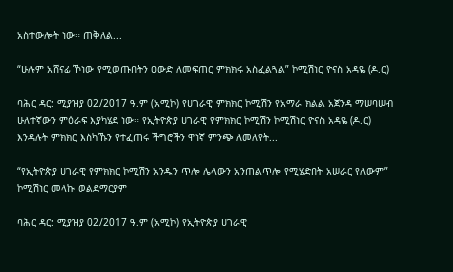አስተውሎት ነው። ጠቅለል...

“ሁሉም አሸናፊ ኾነው የሚወጡበትን ዐውድ ለመፍጠር ምክክሩ አስፈልጓል” ኮሚሽነር ዮናስ አዳዬ (ዶ.ር)

ባሕር ዳር: ሚያዝያ 02/2017 ዓ.ም (አሚኮ) የሀገራዊ ምክክር ኮሚሽን የአማራ ክልል አጀንዳ ማሠባሠብ ሁለተኛውን ምዕራፍ እያካሄደ ነው። የኢትዮጵያ ሀገራዊ የምክክር ኮሚሽን ኮሚሽነር ዮናስ አዳዬ (ዶ.ር) እንዳሉት ምክክር እስካኹን የተፈጠሩ ችግሮችን ዋነኛ ምንጭ ለመለየት...

“የኢትዮጵያ ሀገራዊ የምክክር ኮሚሽን አንዱን ጥሎ ሌላውን አንጠልጥሎ የሚሄድበት አሠራር የለውም” ኮሚሽነር መላኩ ወልደማርያም

ባሕር ዳር: ሚያዝያ 02/2017 ዓ.ም (አሚኮ) የኢትዮጵያ ሀገራዊ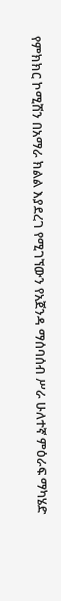የምክክር ኮሚሽን በአማራ ክልል እያደረገ የሚገኘውን የአጀንዳ ማሰባሰብ ሥራ ሁለተኛ ምዕራፍ ማካሄድ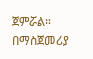ጀምሯል። በማስጀመሪያ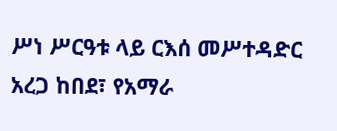ሥነ ሥርዓቱ ላይ ርእሰ መሥተዳድር አረጋ ከበደ፣ የአማራ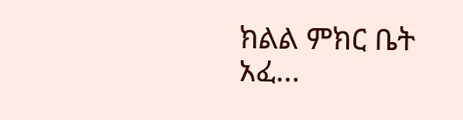ክልል ምክር ቤት አፈ...